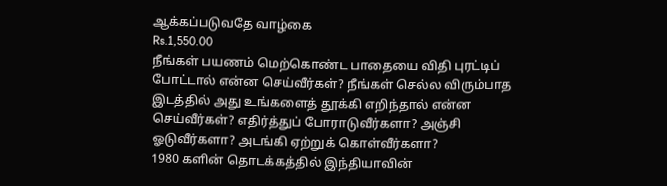ஆக்கப்படுவதே வாழ்கை
Rs.1,550.00
நீங்கள் பயணம் மெற்கொண்ட பாதையை விதி புரட்டிப் போட்டால் என்ன செய்வீர்கள்? நீங்கள் செல்ல விரும்பாத இடத்தில் அது உங்களைத் தூக்கி எறிந்தால் என்ன செய்வீர்கள்? எதிர்த்துப் போராடுவீர்களா? அஞ்சி ஓடுவீர்களா? அடங்கி ஏற்றுக் கொள்வீர்களா?
1980 களின் தொடக்கத்தில் இந்தியாவின்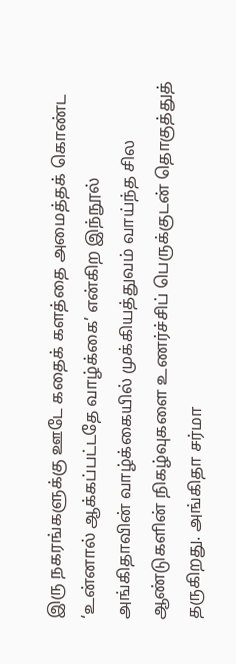இரு நகரங்களுக்கு ஊடே கதைக் களத்தை அமைத்தக் கொண்ட ‘உன்னால் ஆக்கப்பட்டதே வாழ்க்கை’ என்கிற இந்நூல் அங்கிதாவின் வாழ்க்கையில் முக்கியத்துவம் வாய்ந்த சில ஆண்டுகளின் நிகழ்வுகளை உணர்ச்சிப் பெருக்குடன் தொகுத்துத் தருகிறது. அங்கிதா சர்மா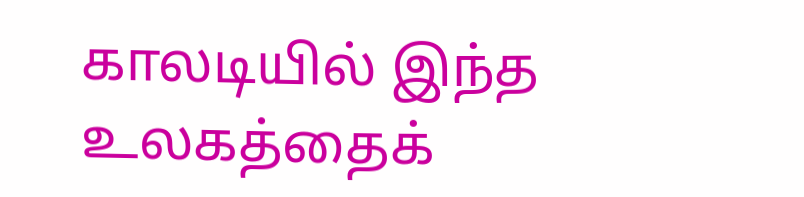காலடியில் இந்த உலகத்தைக்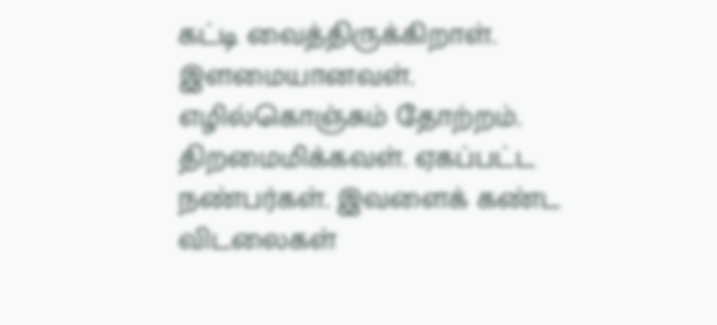கட்டி வைத்திருக்கிறாள். இளமையானவள். எழில்கொஞ்சும் தோற்றம். திறமைமிக்கவள். ஏகப்பட்ட நண்பர்கள். இவளைக் கண்ட விடலைகள்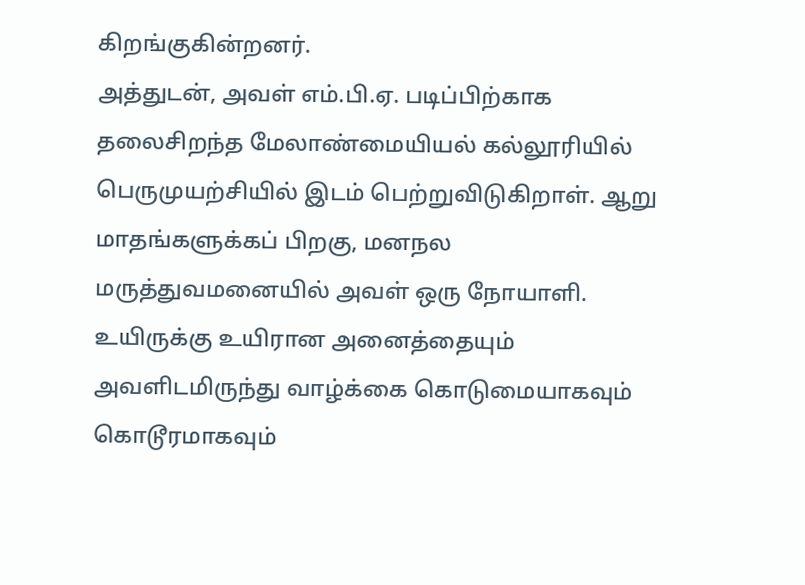கிறங்குகின்றனர்.
அத்துடன், அவள் எம்.பி.ஏ. படிப்பிற்காக தலைசிறந்த மேலாண்மையியல் கல்லூரியில் பெருமுயற்சியில் இடம் பெற்றுவிடுகிறாள். ஆறு மாதங்களுக்கப் பிறகு, மனநல மருத்துவமனையில் அவள் ஒரு நோயாளி. உயிருக்கு உயிரான அனைத்தையும் அவளிடமிருந்து வாழ்க்கை கொடுமையாகவும் கொடூரமாகவும்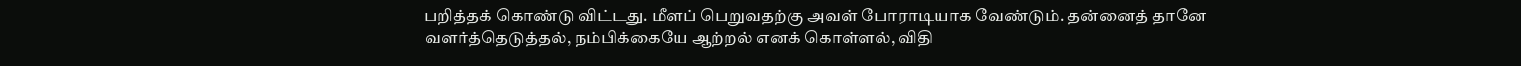பறித்தக் கொண்டு விட்டது. மீளப் பெறுவதற்கு அவள் போராடியாக வேண்டும். தன்னைத் தானே வளர்த்தெடுத்தல், நம்பிக்கையே ஆற்றல் எனக் கொள்ளல், விதி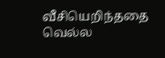வீசியெறிந்ததை வெல்ல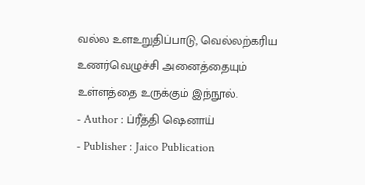வல்ல உளஉறுதிப்பாடு, வெல்லற்கரிய உணர்வெழுச்சி அனைத்தையும் உள்ளத்தை உருக்கும் இந்நூல்.
- Author : ப்ரீத்தி ஷெனாய்
- Publisher : Jaico Publication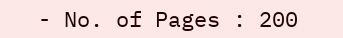- No. of Pages : 200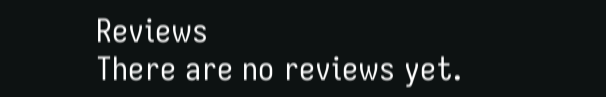Reviews
There are no reviews yet.